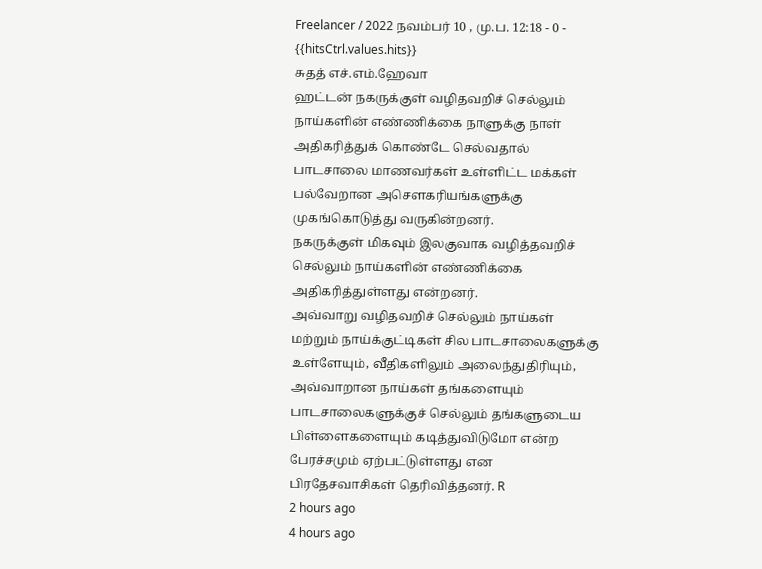Freelancer / 2022 நவம்பர் 10 , மு.ப. 12:18 - 0 - {{hitsCtrl.values.hits}}
சுதத் எச்.எம்.ஹேவா
ஹட்டன் நகருக்குள் வழிதவறிச் செல்லும் நாய்களின் எண்ணிக்கை நாளுக்கு நாள் அதிகரித்துக் கொண்டே செல்வதால் பாடசாலை மாணவர்கள் உள்ளிட்ட மக்கள் பல்வேறான அசௌகரியங்களுக்கு முகங்கொடுத்து வருகின்றனர்.
நகருக்குள் மிகவும் இலகுவாக வழித்தவறிச் செல்லும் நாய்களின் எண்ணிக்கை அதிகரித்துள்ளது என்றனர்.
அவ்வாறு வழிதவறிச் செல்லும் நாய்கள் மற்றும் நாய்க்குட்டிகள் சில பாடசாலைகளுக்கு உள்ளேயும், வீதிகளிலும் அலைந்துதிரியும், அவ்வாறான நாய்கள் தங்களையும் பாடசாலைகளுக்குச் செல்லும் தங்களுடைய பிள்ளைகளையும் கடித்துவிடுமோ என்ற பேரச்சமும் ஏற்பட்டுள்ளது என பிரதேசவாசிகள் தெரிவித்தனர். R
2 hours ago
4 hours ago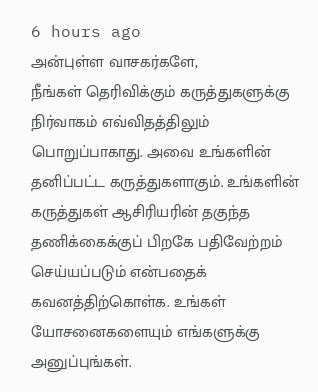6 hours ago
அன்புள்ள வாசகர்களே,
நீங்கள் தெரிவிக்கும் கருத்துகளுக்கு நிர்வாகம் எவ்விதத்திலும் பொறுப்பாகாது. அவை உங்களின் தனிப்பட்ட கருத்துகளாகும். உங்களின் கருத்துகள் ஆசிரியரின் தகுந்த தணிக்கைக்குப் பிறகே பதிவேற்றம் செய்யப்படும் என்பதைக் கவனத்திற்கொள்க. உங்கள் யோசனைகளையும் எங்களுக்கு அனுப்புங்கள்.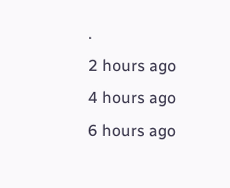.
2 hours ago
4 hours ago
6 hours ago